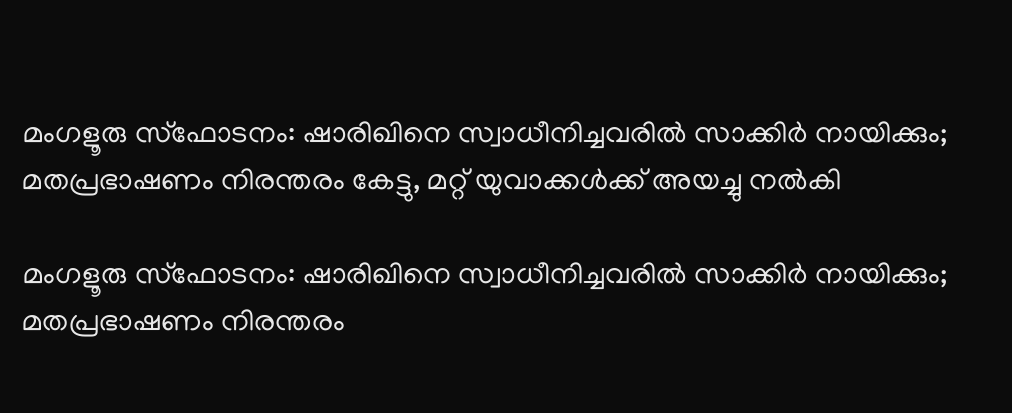മംഗളൂരു സ്‌ഫോടനം: ഷാരിഖിനെ സ്വാധീനിച്ചവരില്‍ സാക്കിര്‍ നായിക്കും; മതപ്രഭാഷണം നിരന്തരം കേട്ടു, മറ്റ് യുവാക്കള്‍ക്ക് അയച്ചു നല്‍കി

മംഗളൂരു സ്‌ഫോടനം: ഷാരിഖിനെ സ്വാധീനിച്ചവരില്‍ സാക്കിര്‍ നായിക്കും; മതപ്രഭാഷണം നിരന്തരം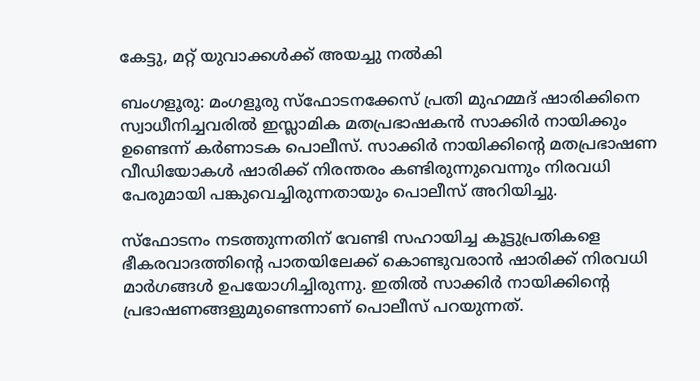കേട്ടു, മറ്റ് യുവാക്കള്‍ക്ക് അയച്ചു നല്‍കി

ബംഗളൂരു: മംഗളൂരു സ്ഫോടനക്കേസ് പ്രതി മുഹമ്മദ് ഷാരിക്കിനെ സ്വാധീനിച്ചവരില്‍ ഇസ്ലാമിക മതപ്രഭാഷകന്‍ സാക്കിര്‍ നായിക്കും ഉണ്ടെന്ന് കര്‍ണാടക പൊലീസ്. സാക്കിര്‍ നായിക്കിന്റെ മതപ്രഭാഷണ വീഡിയോകള്‍ ഷാരിക്ക് നിരന്തരം കണ്ടിരുന്നുവെന്നും നിരവധി പേരുമായി പങ്കുവെച്ചിരുന്നതായും പൊലീസ് അറിയിച്ചു.

സ്ഫോടനം നടത്തുന്നതിന് വേണ്ടി സഹായിച്ച കൂട്ടുപ്രതികളെ ഭീകരവാദത്തിന്റെ പാതയിലേക്ക് കൊണ്ടുവരാന്‍ ഷാരിക്ക് നിരവധി മാര്‍ഗങ്ങള്‍ ഉപയോഗിച്ചിരുന്നു. ഇതില്‍ സാക്കിര്‍ നായിക്കിന്റെ പ്രഭാഷണങ്ങളുമുണ്ടെന്നാണ് പൊലീസ് പറയുന്നത്.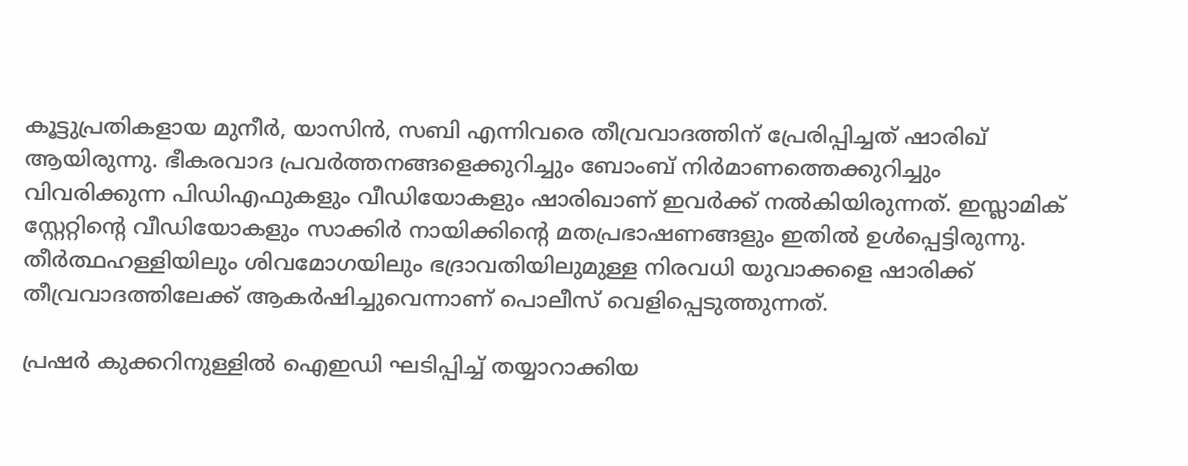കൂട്ടുപ്രതികളായ മുനീര്‍, യാസിന്‍, സബി എന്നിവരെ തീവ്രവാദത്തിന് പ്രേരിപ്പിച്ചത് ഷാരിഖ് ആയിരുന്നു. ഭീകരവാദ പ്രവര്‍ത്തനങ്ങളെക്കുറിച്ചും ബോംബ് നിര്‍മാണത്തെക്കുറിച്ചും വിവരിക്കുന്ന പിഡിഎഫുകളും വീഡിയോകളും ഷാരിഖാണ് ഇവര്‍ക്ക് നല്‍കിയിരുന്നത്. ഇസ്ലാമിക് സ്റ്റേറ്റിന്റെ വീഡിയോകളും സാക്കിര്‍ നായിക്കിന്റെ മതപ്രഭാഷണങ്ങളും ഇതില്‍ ഉള്‍പ്പെട്ടിരുന്നു. തീര്‍ത്ഥഹള്ളിയിലും ശിവമോഗയിലും ഭദ്രാവതിയിലുമുള്ള നിരവധി യുവാക്കളെ ഷാരിക്ക് തീവ്രവാദത്തിലേക്ക് ആകര്‍ഷിച്ചുവെന്നാണ് പൊലീസ് വെളിപ്പെടുത്തുന്നത്.

പ്രഷര്‍ കുക്കറിനുള്ളില്‍ ഐഇഡി ഘടിപ്പിച്ച് തയ്യാറാക്കിയ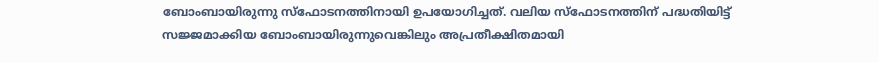ബോംബായിരുന്നു സ്ഫോടനത്തിനായി ഉപയോഗിച്ചത്. വലിയ സ്‌ഫോടനത്തിന് പദ്ധതിയിട്ട് സജ്ജമാക്കിയ ബോംബായിരുന്നുവെങ്കിലും അപ്രതീക്ഷിതമായി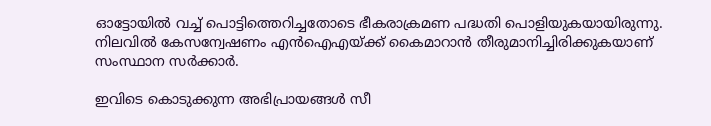ഓട്ടോയില്‍ വച്ച് പൊട്ടിത്തെറിച്ചതോടെ ഭീകരാക്രമണ പദ്ധതി പൊളിയുകയായിരുന്നു. നിലവില്‍ കേസന്വേഷണം എന്‍ഐഎയ്ക്ക് കൈമാറാന്‍ തീരുമാനിച്ചിരിക്കുകയാണ് സംസ്ഥാന സര്‍ക്കാര്‍.

ഇവിടെ കൊടുക്കുന്ന അഭിപ്രായങ്ങള്‍ സീ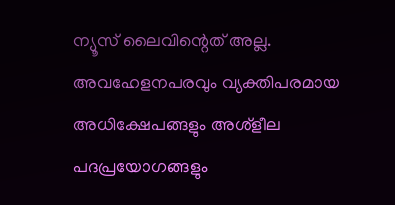ന്യൂസ് ലൈവിന്റെത് അല്ല. അവഹേളനപരവും വ്യക്തിപരമായ അധിക്ഷേപങ്ങളും അശ്‌ളീല പദപ്രയോഗങ്ങളും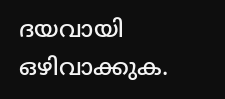ദയവായി ഒഴിവാക്കുക.